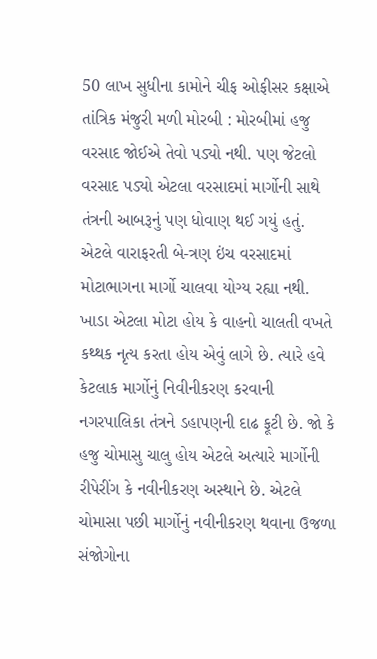50 લાખ સુધીના કામોને ચીફ ઓફીસર કક્ષાએ તાંત્રિક મંજુરી મળી મોરબી : મોરબીમાં હજુ વરસાદ જોઈએ તેવો પડ્યો નથી. પણ જેટલો વરસાદ પડ્યો એટલા વરસાદમાં માર્ગોની સાથે તંત્રની આબરૂનું પણ ધોવાણ થઈ ગયું હતું. એટલે વારાફરતી બે-ત્રણ ઇંચ વરસાદમાં મોટાભાગના માર્ગો ચાલવા યોગ્ય રહ્યા નથી. ખાડા એટલા મોટા હોય કે વાહનો ચાલતી વખતે કથ્થક નૃત્ય કરતા હોય એવું લાગે છે. ત્યારે હવે કેટલાક માર્ગોનું નિવીનીકરણ કરવાની નગરપાલિકા તંત્રને ડહાપણની દાઢ ફૂટી છે. જો કે હજુ ચોમાસુ ચાલુ હોય એટલે અત્યારે માર્ગોની રીપેરીંગ કે નવીનીકરણ અસ્થાને છે. એટલે ચોમાસા પછી માર્ગોનું નવીનીકરણ થવાના ઉજળા સંજોગોના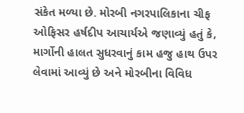સંકેત મળ્યા છે. મોરબી નગરપાલિકાના ચીફ ઓફિસર હર્ષદીપ આચાર્યએ જણાવ્યું હતું કે, માર્ગોની હાલત સુધરવાનું કામ હજુ હાથ ઉપર લેવામાં આવ્યું છે અને મોરબીના વિવિધ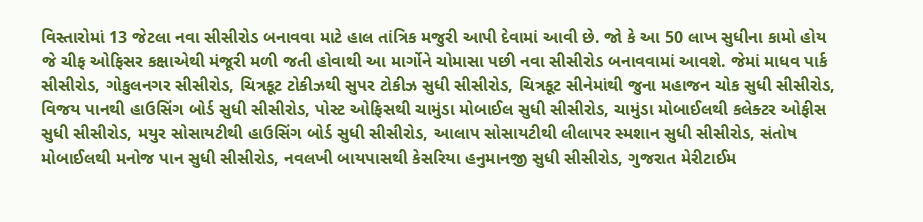વિસ્તારોમાં 13 જેટલા નવા સીસીરોડ બનાવવા માટે હાલ તાંત્રિક મજુરી આપી દેવામાં આવી છે. જો કે આ 50 લાખ સુધીના કામો હોય જે ચીફ ઓફિસર કક્ષાએથી મંજૂરી મળી જતી હોવાથી આ માર્ગોને ચોમાસા પછી નવા સીસીરોડ બનાવવામાં આવશે. જેમાં માધવ પાર્ક સીસીરોડ, ગોકુલનગર સીસીરોડ, ચિત્રકૂટ ટોકીઝથી સુપર ટોકીઝ સુધી સીસીરોડ, ચિત્રકૂટ સીનેમાંથી જુના મહાજન ચોક સુધી સીસીરોડ, વિજય પાનથી હાઉસિંગ બોર્ડ સુધી સીસીરોડ, પોસ્ટ ઓફિસથી ચામુંડા મોબાઈલ સુધી સીસીરોડ, ચામુંડા મોબાઈલથી કલેક્ટર ઓફીસ સુધી સીસીરોડ, મયુર સોસાયટીથી હાઉસિંગ બોર્ડ સુધી સીસીરોડ, આલાપ સોસાયટીથી લીલાપર સ્મશાન સુધી સીસીરોડ, સંતોષ મોબાઈલથી મનોજ પાન સુધી સીસીરોડ, નવલખી બાયપાસથી કેસરિયા હનુમાનજી સુધી સીસીરોડ, ગુજરાત મેરીટાઈમ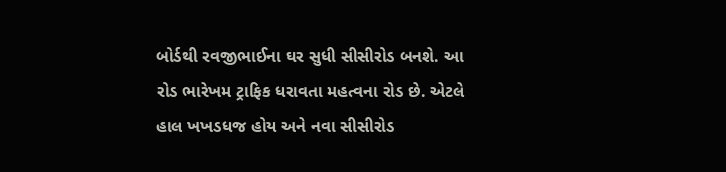બોર્ડથી રવજીભાઈના ઘર સુધી સીસીરોડ બનશે. આ રોડ ભારેખમ ટ્રાફિક ધરાવતા મહત્વના રોડ છે. એટલે હાલ ખખડધજ હોય અને નવા સીસીરોડ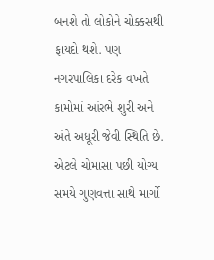બનશે તો લોકોને ચોક્કસથી ફાયદો થશે. પણ નગરપાલિકા દરેક વખતે કામોમાં આંરભે શુરી અને અંતે અધૂરી જેવી સ્થિતિ છે. એટલે ચોમાસા પછી યોગ્ય સમયે ગુણવત્તા સાથે માર્ગો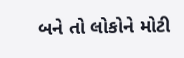બને તો લોકોને મોટી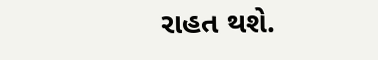રાહત થશે.